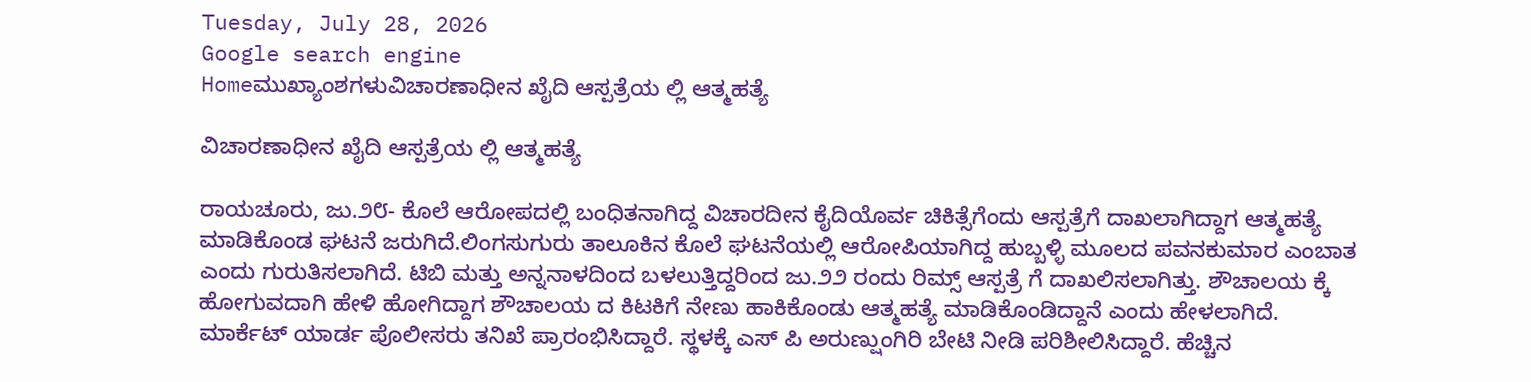Tuesday, July 28, 2026
Google search engine
Homeಮುಖ್ಯಾಂಶಗಳುವಿಚಾರಣಾಧೀನ ಖೈದಿ ಆಸ್ಪತ್ರೆಯ ಲ್ಲಿ ಆತ್ಮಹತ್ಯೆ

ವಿಚಾರಣಾಧೀನ ಖೈದಿ ಆಸ್ಪತ್ರೆಯ ಲ್ಲಿ ಆತ್ಮಹತ್ಯೆ

ರಾಯಚೂರು, ಜು.೨೮- ಕೊಲೆ ಆರೋಪದಲ್ಲಿ ಬಂಧಿತನಾಗಿದ್ದ ವಿಚಾರದೀನ ಕೈದಿಯೊರ್ವ ಚಿಕಿತ್ಸೆಗೆಂದು ಆಸ್ಪತ್ರೆಗೆ ದಾಖಲಾಗಿದ್ದಾಗ ಆತ್ಮಹತ್ಯೆ ಮಾಡಿಕೊಂಡ ಘಟನೆ ಜರುಗಿದೆ.ಲಿಂಗಸುಗುರು ತಾಲೂಕಿನ ಕೊಲೆ ಘಟನೆಯಲ್ಲಿ ಆರೋಪಿಯಾಗಿದ್ದ ಹುಬ್ಬಳ್ಳಿ ಮೂಲದ ಪವನಕುಮಾರ ಎಂಬಾತ ಎಂದು ಗುರುತಿಸಲಾಗಿದೆ. ಟಿಬಿ ಮತ್ತು ಅನ್ನನಾಳದಿಂದ ಬಳಲುತ್ತಿದ್ದರಿಂದ ಜು.೨೨ ರಂದು ರಿಮ್ಸ್ ಆಸ್ಪತ್ರೆ ಗೆ ದಾಖಲಿಸಲಾಗಿತ್ತು. ಶೌಚಾಲಯ ಕ್ಕೆ ಹೋಗುವದಾಗಿ ಹೇಳಿ ಹೋಗಿದ್ದಾಗ ಶೌಚಾಲಯ ದ ಕಿಟಕಿಗೆ ನೇಣು ಹಾಕಿಕೊಂಡು ಆತ್ಮಹತ್ಯೆ ಮಾಡಿಕೊಂಡಿದ್ದಾನೆ ಎಂದು ಹೇಳಲಾಗಿದೆ. ಮಾರ್ಕೆಟ್ ಯಾರ್ಡ ಪೊಲೀಸರು ತನಿಖೆ ಪ್ರಾರಂಭಿಸಿದ್ದಾರೆ. ಸ್ಥಳಕ್ಕೆ ಎಸ್ ಪಿ ಅರುಣ್ಷುಂಗಿರಿ ಬೇಟಿ ನೀಡಿ ಪರಿಶೀಲಿಸಿದ್ದಾರೆ. ಹೆಚ್ಚಿನ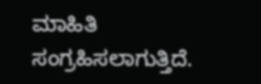ಮಾಹಿತಿ ಸಂಗ್ರಹಿಸಲಾಗುತ್ತಿದೆ.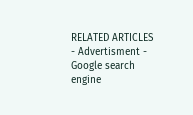RELATED ARTICLES
- Advertisment -
Google search engine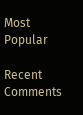Most Popular

Recent Comments